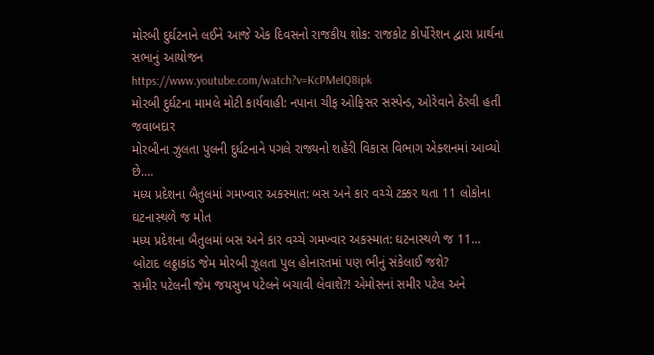મોરબી દુર્ઘટનાને લઈને આજે એક દિવસનો રાજકીય શોક: રાજકોટ કોર્પોરેશન દ્વારા પ્રાર્થના સભાનું આયોજન
https://www.youtube.com/watch?v=KcPMeIQ8ipk
મોરબી દુર્ઘટના મામલે મોટી કાર્યવાહી: નપાના ચીફ ઓફિસર સસ્પેન્ડ, ઓરેવાને ઠેરવી હતી જવાબદાર
મોરબીના ઝુલતા પુલની દુર્ધટનાને પગલે રાજ્યનો શહેરી વિકાસ વિભાગ એક્શનમાં આવ્યો છે.…
મધ્ય પ્રદેશના બૈતુલમાં ગમખ્વાર અકસ્માત: બસ અને કાર વચ્ચે ટક્કર થતા 11 લોકોના ઘટનાસ્થળે જ મોત
મધ્ય પ્રદેશના બૈતુલમાં બસ અને કાર વચ્ચે ગમખ્વાર અકસ્માત: ઘટનાસ્થળે જ 11…
બોટાદ લઠ્ઠાકાંડ જેમ મોરબી ઝૂલતા પુલ હોનારતમાં પણ ભીનું સંકેલાઈ જશે?
સમીર પટેલની જેમ જયસુખ પટેલને બચાવી લેવાશે?! એમોસનાં સમીર પટેલ અને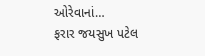ઓરેવાનાં…
ફરાર જયસુખ પટેલ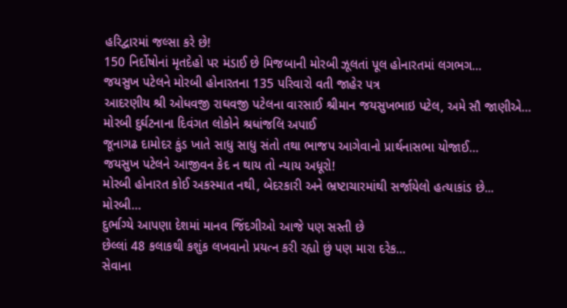હરિદ્વારમાં જલ્સા કરે છે!
150 નિર્દોષોનાં મૃતદેહો પર મંડાઈ છે મિજબાની મોરબી ઝૂલતાં પૂલ હોનારતમાં લગભગ…
જયસુખ પટેલને મોરબી હોનારતના 135 પરિવારો વતી જાહેર પત્ર
આદરણીય શ્રી ઓધવજી રાઘવજી પટેલના વારસાઈ શ્રીમાન જયસુખભાઇ પટેલ, અમે સૌ જાણીએ…
મોરબી દુર્ઘટનાના દિવંગત લોકોને શ્રધાંજલિ અપાઈ
જૂનાગઢ દામોદર કુંડ ખાતે સાધુ સાધુ સંતો તથા ભાજપ આગેવાનો પ્રાર્થનાસભા યોજાઈ…
જયસુખ પટેલને આજીવન કેદ ન થાય તો ન્યાય અધૂરો!
મોરબી હોનારત કોઈ અકસ્માત નથી, બેદરકારી અને ભ્રષ્ટાચારમાંથી સર્જાયેલો હત્યાકાંડ છે... મોરબી…
દુર્ભાગ્યે આપણા દેશમાં માનવ જિંદગીઓ આજે પણ સસ્તી છે
છેલ્લાં 48 કલાકથી કશુંક લખવાનો પ્રયત્ન કરી રહ્યો છું પણ મારા દરેક…
સેવાના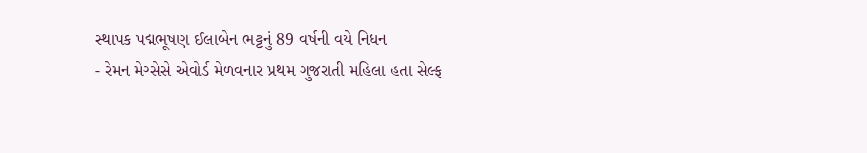સ્થાપક પદ્મભૂષણ ઈલાબેન ભટ્ટનું 89 વર્ષની વયે નિધન
- રેમન મેગ્સેસે એવોર્ડ મેળવનાર પ્રથમ ગુજરાતી મહિલા હતા સેલ્ફ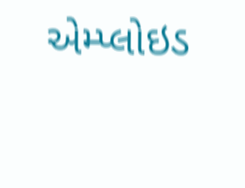એમ્પ્લોઇડ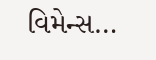વિમેન્સ…